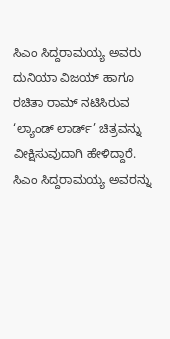ಸಿಎಂ ಸಿದ್ದರಾಮಯ್ಯ ಅವರು ದುನಿಯಾ ವಿಜಯ್ ಹಾಗೂ ರಚಿತಾ ರಾಮ್ ನಟಿಸಿರುವ ‘ಲ್ಯಾಂಡ್ ಲಾರ್ಡ್’ ಚಿತ್ರವನ್ನು ವೀಕ್ಷಿಸುವುದಾಗಿ ಹೇಳಿದ್ದಾರೆ.
ಸಿಎಂ ಸಿದ್ದರಾಮಯ್ಯ ಅವರನ್ನು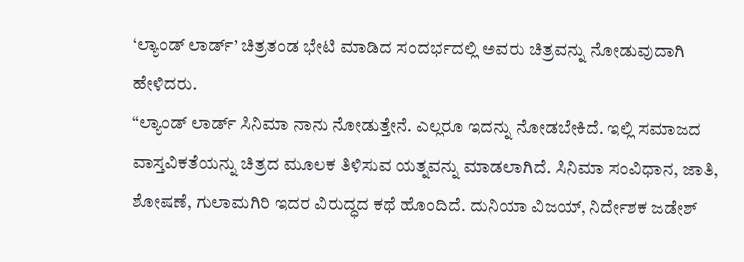‘ಲ್ಯಾಂಡ್ ಲಾರ್ಡ್’ ಚಿತ್ರತಂಡ ಭೇಟಿ ಮಾಡಿದ ಸಂದರ್ಭದಲ್ಲಿ ಅವರು ಚಿತ್ರವನ್ನು ನೋಡುವುದಾಗಿ ಹೇಳಿದರು.
“ಲ್ಯಾಂಡ್ ಲಾರ್ಡ್ ಸಿನಿಮಾ ನಾನು ನೋಡುತ್ತೇನೆ. ಎಲ್ಲರೂ ಇದನ್ನು ನೋಡಬೇಕಿದೆ. ಇಲ್ಲಿ ಸಮಾಜದ ವಾಸ್ತವಿಕತೆಯನ್ನು ಚಿತ್ರದ ಮೂಲಕ ತಿಳಿಸುವ ಯತ್ನವನ್ನು ಮಾಡಲಾಗಿದೆ. ಸಿನಿಮಾ ಸಂವಿಧಾನ, ಜಾತಿ, ಶೋಷಣೆ, ಗುಲಾಮಗಿರಿ ಇದರ ವಿರುದ್ಧದ ಕಥೆ ಹೊಂದಿದೆ. ದುನಿಯಾ ವಿಜಯ್, ನಿರ್ದೇಶಕ ಜಡೇಶ್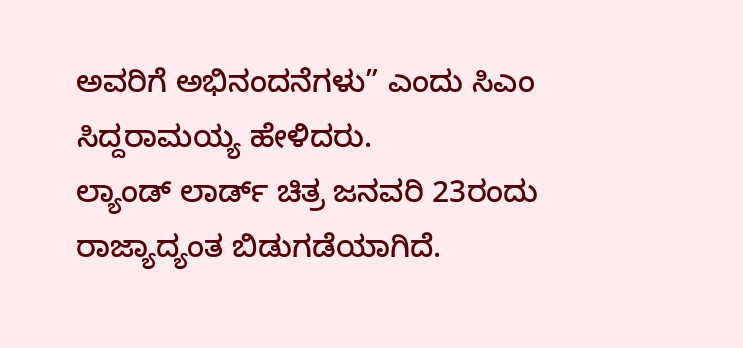ಅವರಿಗೆ ಅಭಿನಂದನೆಗಳು” ಎಂದು ಸಿಎಂ ಸಿದ್ದರಾಮಯ್ಯ ಹೇಳಿದರು.
ಲ್ಯಾಂಡ್ ಲಾರ್ಡ್ ಚಿತ್ರ ಜನವರಿ 23ರಂದು ರಾಜ್ಯಾದ್ಯಂತ ಬಿಡುಗಡೆಯಾಗಿದೆ.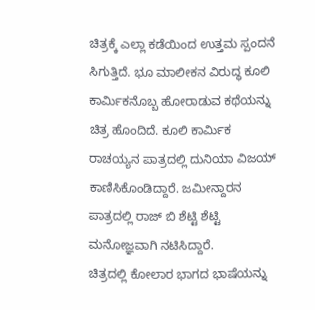ಚಿತ್ರಕ್ಕೆ ಎಲ್ಲಾ ಕಡೆಯಿಂದ ಉತ್ತಮ ಸ್ಪಂದನೆ ಸಿಗುತ್ತಿದೆ. ಭೂ ಮಾಲೀಕನ ವಿರುದ್ಧ ಕೂಲಿ ಕಾರ್ಮಿಕನೊಬ್ಬ ಹೋರಾಡುವ ಕಥೆಯನ್ನು ಚಿತ್ರ ಹೊಂದಿದೆ. ಕೂಲಿ ಕಾರ್ಮಿಕ ರಾಚಯ್ಯನ ಪಾತ್ರದಲ್ಲಿ ದುನಿಯಾ ವಿಜಯ್ ಕಾಣಿಸಿಕೊಂಡಿದ್ದಾರೆ. ಜಮೀನ್ದಾರನ ಪಾತ್ರದಲ್ಲಿ ರಾಜ್ ಬಿ ಶೆಟ್ಟಿ ಶೆಟ್ಟಿ ಮನೋಜ್ಞವಾಗಿ ನಟಿಸಿದ್ದಾರೆ.
ಚಿತ್ರದಲ್ಲಿ ಕೋಲಾರ ಭಾಗದ ಭಾಷೆಯನ್ನು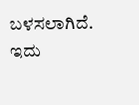ಬಳಸಲಾಗಿದೆ. ಇದು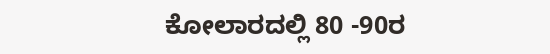ಕೋಲಾರದಲ್ಲಿ 80 -90ರ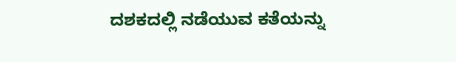ದಶಕದಲ್ಲಿ ನಡೆಯುವ ಕತೆಯನ್ನು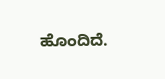ಹೊಂದಿದೆ.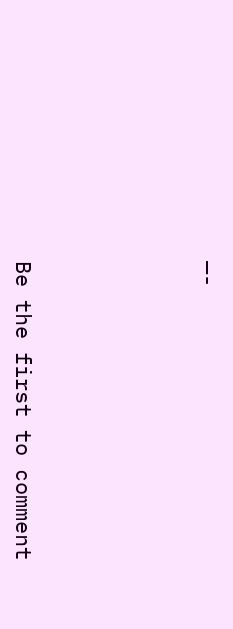—-





Be the first to comment